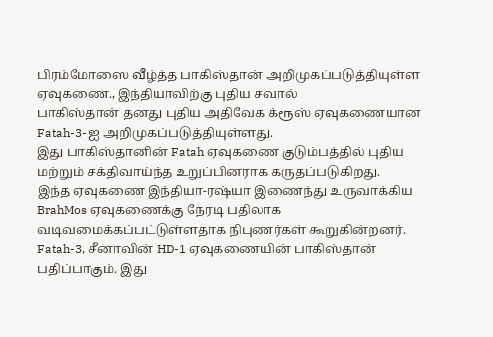பிரம்மோஸை வீழ்த்த பாகிஸ்தான் அறிமுகப்படுத்தியுள்ள ஏவுகணை., இந்தியாவிற்கு புதிய சவால்
பாகிஸ்தான் தனது புதிய அதிவேக க்ரூஸ் ஏவுகணையான Fatah-3-ஐ அறிமுகப்படுத்தியுள்ளது.
இது பாகிஸ்தானின் Fatah ஏவுகணை குடும்பத்தில் புதிய மற்றும் சக்திவாய்ந்த உறுப்பினராக கருதப்படுகிறது.
இந்த ஏவுகணை இந்தியா-ரஷ்யா இணைந்து உருவாக்கிய BrahMos ஏவுகணைக்கு நேரடி பதிலாக வடிவமைக்கப்பட்டுள்ளதாக நிபுணர்கள் கூறுகின்றனர்.
Fatah-3, சீனாவின் HD-1 ஏவுகணையின் பாகிஸ்தான் பதிப்பாகும். இது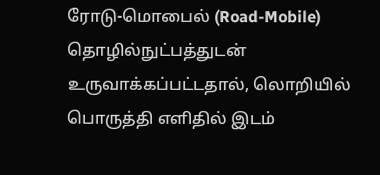ரோடு-மொபைல் (Road-Mobile) தொழில்நுட்பத்துடன் உருவாக்கப்பட்டதால், லொறியில் பொருத்தி எளிதில் இடம்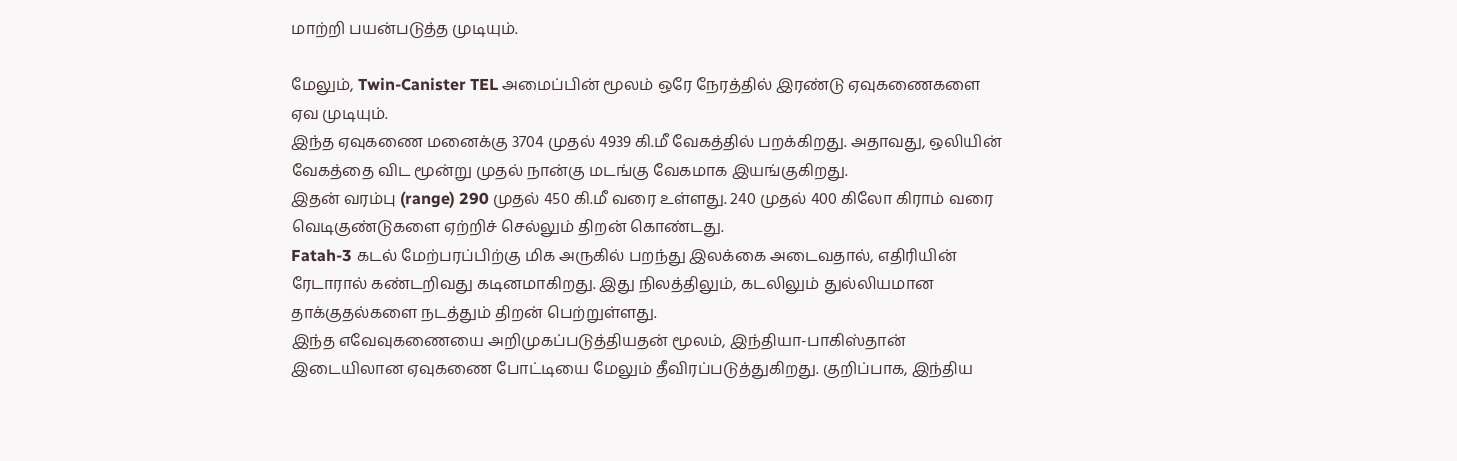மாற்றி பயன்படுத்த முடியும்.

மேலும், Twin-Canister TEL அமைப்பின் மூலம் ஒரே நேரத்தில் இரண்டு ஏவுகணைகளை ஏவ முடியும்.
இந்த ஏவுகணை மனைக்கு 3704 முதல் 4939 கி.மீ வேகத்தில் பறக்கிறது. அதாவது, ஒலியின் வேகத்தை விட மூன்று முதல் நான்கு மடங்கு வேகமாக இயங்குகிறது.
இதன் வரம்பு (range) 290 முதல் 450 கி.மீ வரை உள்ளது. 240 முதல் 400 கிலோ கிராம் வரை வெடிகுண்டுகளை ஏற்றிச் செல்லும் திறன் கொண்டது.
Fatah-3 கடல் மேற்பரப்பிற்கு மிக அருகில் பறந்து இலக்கை அடைவதால், எதிரியின் ரேடாரால் கண்டறிவது கடினமாகிறது. இது நிலத்திலும், கடலிலும் துல்லியமான தாக்குதல்களை நடத்தும் திறன் பெற்றுள்ளது.
இந்த எவேவுகணையை அறிமுகப்படுத்தியதன் மூலம், இந்தியா-பாகிஸ்தான் இடையிலான ஏவுகணை போட்டியை மேலும் தீவிரப்படுத்துகிறது. குறிப்பாக, இந்திய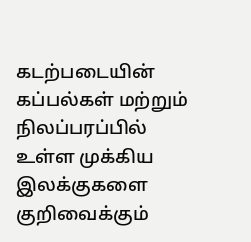கடற்படையின் கப்பல்கள் மற்றும் நிலப்பரப்பில் உள்ள முக்கிய இலக்குகளை குறிவைக்கும்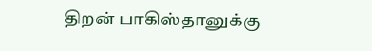திறன் பாகிஸ்தானுக்கு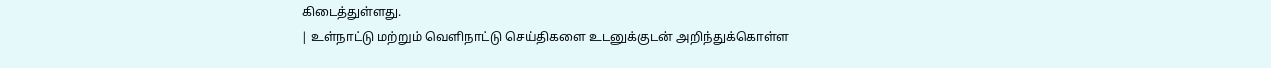கிடைத்துள்ளது.
| உள்நாட்டு மற்றும் வெளிநாட்டு செய்திகளை உடனுக்குடன் அறிந்துக்கொள்ள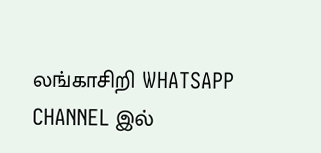லங்காசிறி WHATSAPP CHANNEL இல்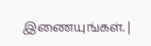இணையுங்கள். |